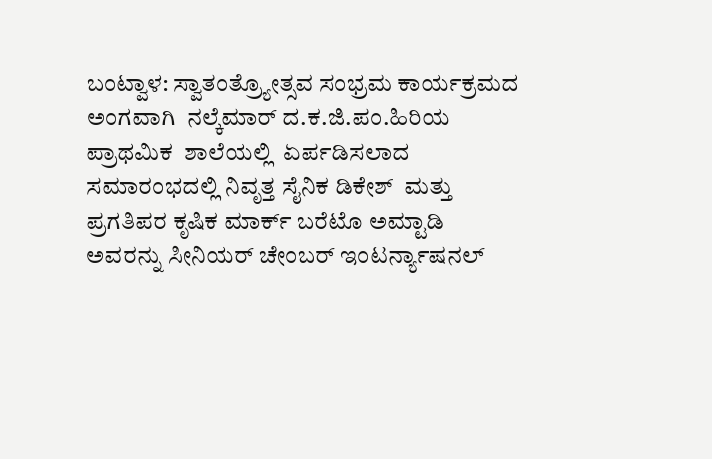ಬಂಟ್ವಾಳ: ಸ್ವಾತಂತ್ರ್ಯೋತ್ಸವ ಸಂಭ್ರಮ ಕಾರ್ಯಕ್ರಮದ  ಅಂಗವಾಗಿ  ನಲ್ಕೆಮಾರ್ ದ.ಕ.ಜಿ.ಪಂ.ಹಿರಿಯ ಪ್ರಾಥಮಿಕ  ಶಾಲೆಯಲ್ಲಿ  ಏರ್ಪಡಿಸಲಾದ ಸಮಾರಂಭದಲ್ಲಿ ನಿವೃತ್ತ ಸೈನಿಕ ಡಿಕೇಶ್  ಮತ್ತು ಪ್ರಗತಿಪರ ಕೃಷಿಕ ಮಾರ್ಕ್ ಬರೆಟೊ ಅಮ್ಟಾಡಿ ಅವರನ್ನು ಸೀನಿಯರ್ ಚೇಂಬರ್ ಇಂಟರ್ನ್ಯಾಷನಲ್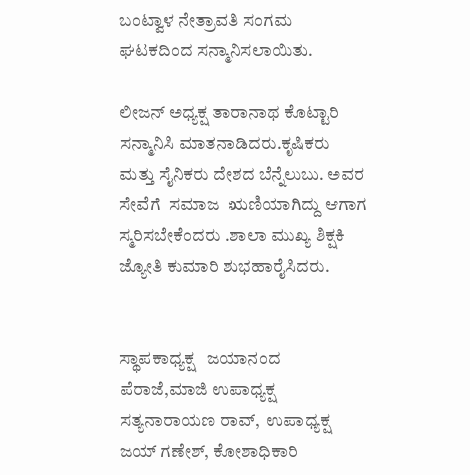ಬಂಟ್ವಾಳ ನೇತ್ರಾವತಿ ಸಂಗಮ ಘಟಕದಿಂದ ಸನ್ಮಾನಿಸಲಾಯಿತು.

ಲೀಜನ್ ಅಧ್ಯಕ್ಷ ತಾರಾನಾಥ ಕೊಟ್ಟಾರಿ ಸನ್ಮಾನಿಸಿ ಮಾತನಾಡಿದರು.ಕೃಷಿಕರು ಮತ್ತು ಸೈನಿಕರು ದೇಶದ ಬೆನ್ನೆಲುಬು. ಅವರ ಸೇವೆಗೆ  ಸಮಾಜ  ಋಣಿಯಾಗಿದ್ದು ಆಗಾಗ ಸ್ಮರಿಸಬೇಕೆಂದರು .ಶಾಲಾ ಮುಖ್ಯ ಶಿಕ್ಷಕಿ ಜ್ಯೋತಿ ಕುಮಾರಿ ಶುಭಹಾರೈಸಿದರು.


ಸ್ಥಾಪಕಾಧ್ಯಕ್ಷ   ಜಯಾನಂದ ಪೆರಾಜೆ,ಮಾಜಿ ಉಪಾಧ್ಯಕ್ಷ ಸತ್ಯನಾರಾಯಣ ರಾವ್,  ಉಪಾಧ್ಯಕ್ಷ  ಜಯ್ ಗಣೇಶ್, ಕೋಶಾಧಿಕಾರಿ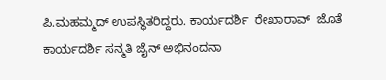ಪಿ.ಮಹಮ್ಮದ್ ಉಪಸ್ಥಿತರಿದ್ದರು. ಕಾರ್ಯದರ್ಶಿ  ರೇಖಾರಾವ್‌  ಜೊತೆ ಕಾರ್ಯದರ್ಶಿ ಸನ್ಮತಿ ಜೈನ್‌ ಅಭಿನಂದನಾ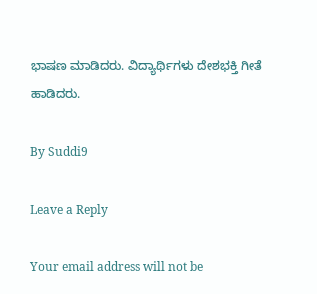ಭಾಷಣ ಮಾಡಿದರು. ವಿದ್ಯಾರ್ಥಿಗಳು ದೇಶಭಕ್ತಿ ಗೀತೆ ಹಾಡಿದರು.

By Suddi9

Leave a Reply

Your email address will not be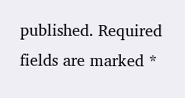published. Required fields are marked *